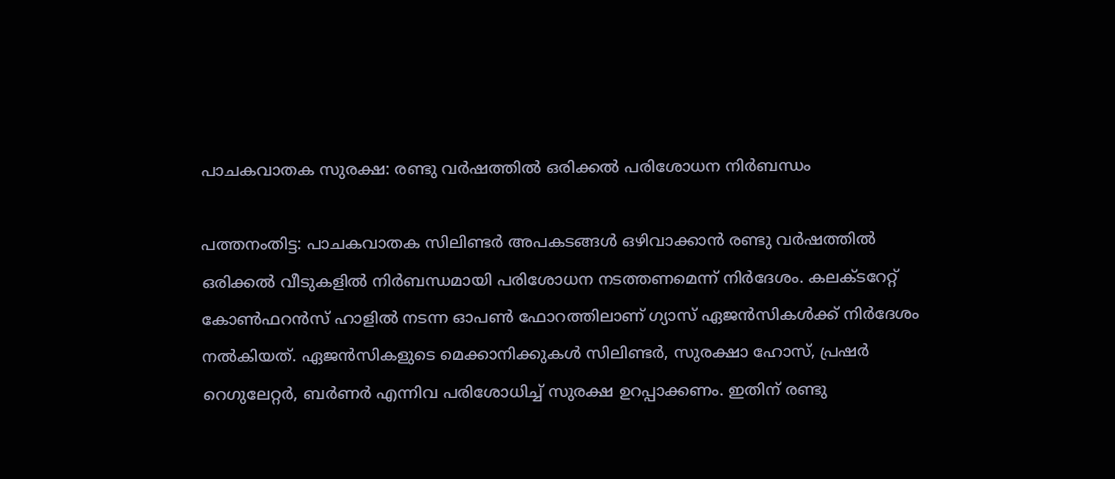പാചകവാതക സുരക്ഷ: രണ്ടു വര്‍ഷത്തില്‍ ഒരിക്കല്‍ പരിശോധന നിര്‍ബന്ധം

പത്തനംതിട്ട: പാചകവാതക സിലിണ്ടർ അപകടങ്ങള്‍ ഒഴിവാക്കാൻ രണ്ടു വര്‍ഷത്തില്‍ ഒരിക്കല്‍ വീടുകളില്‍ നിര്‍ബന്ധമായി പരിശോധന നടത്തണമെന്ന് നിര്‍ദേശം. കലക്ടറേറ്റ് കോണ്‍ഫറന്‍സ് ഹാളില്‍ നടന്ന ഓപണ്‍ ഫോറത്തിലാണ് ഗ്യാസ് ഏജന്‍സികള്‍ക്ക് നിര്‍ദേശം നല്‍കിയത്. ഏജന്‍സികളുടെ മെക്കാനിക്കുകള്‍ സിലിണ്ടര്‍, സുരക്ഷാ ഹോസ്, പ്രഷര്‍ റെഗുലേറ്റര്‍, ബര്‍ണര്‍ എന്നിവ പരിശോധിച്ച് സുരക്ഷ ഉറപ്പാക്കണം. ഇതിന് രണ്ടു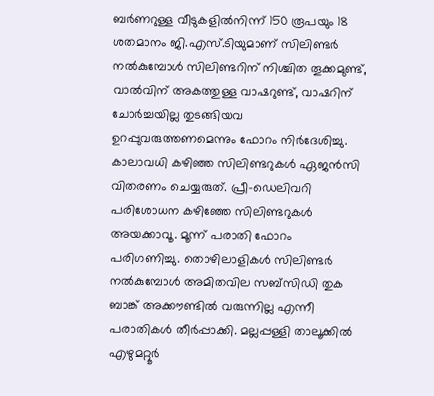ബര്‍ണറുള്ള വീടുകളില്‍നിന്ന് 150 രൂപയും 18 ശതമാനം ജി.എസ്.ടിയുമാണ് സിലിണ്ടര്‍ നല്‍കുമ്പോള്‍ സിലിണ്ടറിന് നിശ്ചിത തൂക്കമുണ്ട്, വാല്‍വിന് അകത്തുള്ള വാഷറുണ്ട്, വാഷറിന് ചോർച്ചയില്ല തുടങ്ങിയവ ഉറപ്പുവരുത്തണമെന്നും ഫോറം നിര്‍ദേശിച്ചു. കാലാവധി കഴിഞ്ഞ സിലിണ്ടറുകള്‍ ഏജന്‍സി വിതരണം ചെയ്യരുത്. പ്രീ-ഡെലിവറി പരിശോധന കഴിഞ്ഞേ സിലിണ്ടറുകള്‍ അയക്കാവൂ. മൂന്ന് പരാതി ഫോറം പരിഗണിച്ചു. തൊഴിലാളികള്‍ സിലിണ്ടര്‍ നല്‍കുമ്പോള്‍ അമിതവില സബ്‌സിഡി തുക ബാങ്ക് അക്കൗണ്ടില്‍ വരുന്നില്ല എന്നീ പരാതികള്‍ തീര്‍പ്പാക്കി. മല്ലപ്പള്ളി താലൂക്കില്‍ എഴുമറ്റൂര്‍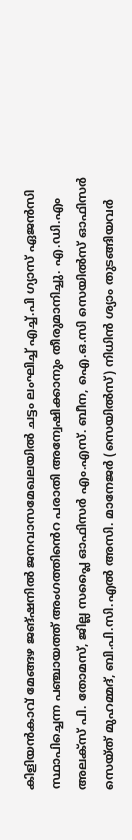കിളിയന്‍കാവ് മേങ്ങഴ ജങ്ഷനില്‍ ജനവാസമേഖലയില്‍ ചട്ടം ലംഘിച്ച് എച്ച്.പി ഗ്യാസ് ഏജന്‍സി സ്ഥാപിച്ചെന്ന പഞ്ചായത്ത് അംഗത്തിൻെറ പരാതി അന്വേഷിക്കാനും തീരുമാനിച്ചു. എ.ഡി.എം അലക്സ് പി. തോമസ്, ജില്ല സപ്ലൈ ഓഫിസര്‍ എം.എസ്. ബീന, ഐ.ഒ.സി സെയില്‍സ് ഓഫിസര്‍ സെയ്ത് മുഹമ്മദ്, ബി.പി.സി.എല്‍ അസി. മാനേജര്‍ (സെയില്‍സ്) നിധിന്‍ ശ്യാം തുടങ്ങിയവര്‍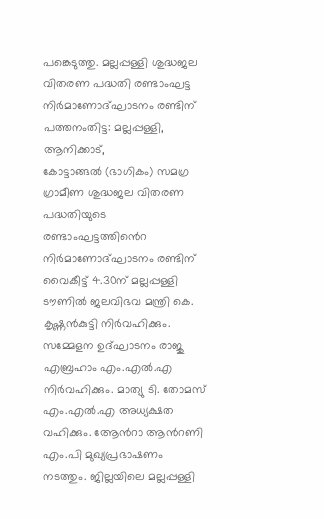പങ്കെടുത്തു. മല്ലപ്പള്ളി ശുദ്ധജല വിതരണ പദ്ധതി രണ്ടാംഘട്ട നിര്‍മാണോദ്ഘാടനം രണ്ടിന് പത്തനംതിട്ട: മല്ലപ്പള്ളി, ആനിക്കാട്, കോട്ടാങ്ങൽ ‍(ഭാഗികം) സമഗ്ര ഗ്രാമീണ ശുദ്ധജല വിതരണ പദ്ധതിയുടെ രണ്ടാംഘട്ടത്തിൻെറ നിര്‍മാണോദ്ഘാടനം രണ്ടിന് വൈകീട്ട് 4.30ന് മല്ലപ്പള്ളി ടൗണില്‍ ജലവിഭവ മന്ത്രി കെ. കൃഷ്ണന്‍കുട്ടി നിര്‍വഹിക്കും. സമ്മേളന ഉദ്ഘാടനം രാജു എബ്രഹാം എം.എല്‍.എ നിര്‍വഹിക്കും. മാത്യു ടി. തോമസ് എം.എല്‍.എ അധ്യക്ഷത വഹിക്കും. ആേൻറാ ആൻറണി എം.പി മുഖ്യപ്രഭാഷണം നടത്തും. ജില്ലയിലെ മല്ലപ്പള്ളി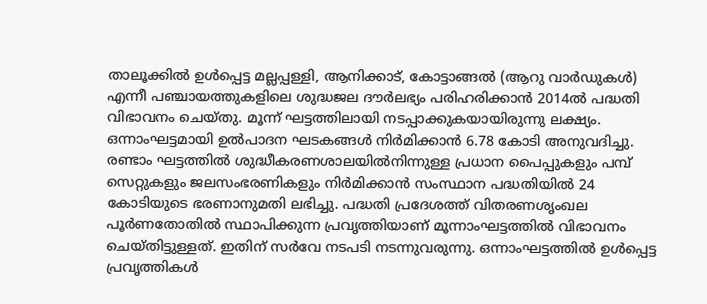താലൂക്കില്‍ ഉള്‍പ്പെട്ട മല്ലപ്പള്ളി, ആനിക്കാട്, കോട്ടാങ്ങല്‍ (ആറു വാര്‍ഡുകള്‍) എന്നീ പഞ്ചായത്തുകളിലെ ശുദ്ധജല ദൗര്‍ലഭ്യം പരിഹരിക്കാൻ 2014ല്‍ പദ്ധതി വിഭാവനം ചെയ്തു. മൂന്ന് ഘട്ടത്തിലായി നടപ്പാക്കുകയായിരുന്നു ലക്ഷ്യം. ഒന്നാംഘട്ടമായി ഉൽപാദന ഘടകങ്ങള്‍ നിര്‍മിക്കാൻ 6.78 കോടി അനുവദിച്ചു. രണ്ടാം ഘട്ടത്തില്‍ ശുദ്ധീകരണശാലയില്‍നിന്നുള്ള പ്രധാന പൈപ്പുകളും പമ്പ് സെറ്റുകളും ജലസംഭരണികളും നിര്‍മിക്കാൻ സംസ്ഥാന പദ്ധതിയില്‍ 24 കോടിയുടെ ഭരണാനുമതി ലഭിച്ചു. പദ്ധതി പ്രദേശത്ത് വിതരണശൃംഖല പൂര്‍ണതോതില്‍ സ്ഥാപിക്കുന്ന പ്രവൃത്തിയാണ് മൂന്നാംഘട്ടത്തില്‍ വിഭാവനം ചെയ്തിട്ടുള്ളത്. ഇതിന് സര്‍വേ നടപടി നടന്നുവരുന്നു. ഒന്നാംഘട്ടത്തില്‍ ഉള്‍പ്പെട്ട പ്രവൃത്തികള്‍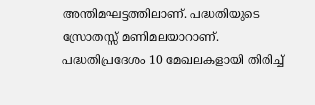അന്തിമഘട്ടത്തിലാണ്. പദ്ധതിയുടെ സ്രോതസ്സ് മണിമലയാറാണ്. പദ്ധതിപ്രദേശം 10 മേഖലകളായി തിരിച്ച്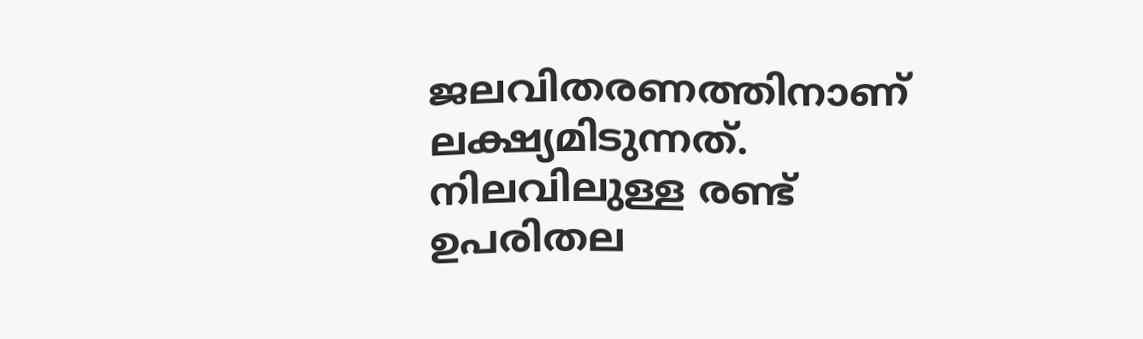ജലവിതരണത്തിനാണ് ലക്ഷ്യമിടുന്നത്. നിലവിലുള്ള രണ്ട് ഉപരിതല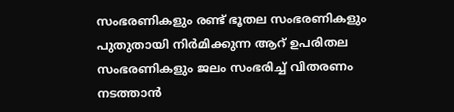സംഭരണികളും രണ്ട് ഭൂതല സംഭരണികളും പുതുതായി നിര്‍മിക്കുന്ന ആറ് ഉപരിതല സംഭരണികളും ജലം സംഭരിച്ച് വിതരണം നടത്താൻ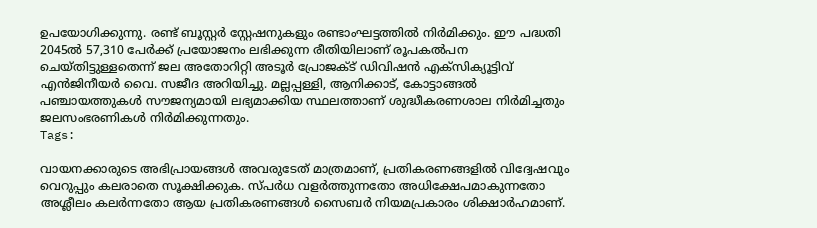ഉപയോഗിക്കുന്നു. രണ്ട് ബൂസ്റ്റര്‍ സ്റ്റേഷനുകളും രണ്ടാംഘട്ടത്തില്‍ നിര്‍മിക്കും. ഈ പദ്ധതി 2045ല്‍ 57,310 പേര്‍ക്ക് പ്രയോജനം ലഭിക്കുന്ന രീതിയിലാണ് രൂപകല്‍പന ചെയ്തിട്ടുള്ളതെന്ന് ജല അതോറിറ്റി അടൂര്‍ പ്രോജക്ട് ഡിവിഷന്‍ എക്സിക്യൂട്ടിവ് എന്‍ജിനീയര്‍ വൈ. സജീദ അറിയിച്ചു. മല്ലപ്പള്ളി, ആനിക്കാട്, കോട്ടാങ്ങല്‍ പഞ്ചായത്തുകള്‍ സൗജന്യമായി ലഭ്യമാക്കിയ സ്ഥലത്താണ് ശുദ്ധീകരണശാല നിര്‍മിച്ചതും ജലസംഭരണികള്‍ നിര്‍മിക്കുന്നതും.
Tags:

വായനക്കാരുടെ അഭിപ്രായങ്ങള്‍ അവരുടേത് മാത്രമാണ്, പ്രതികരണങ്ങളിൽ വിദ്വേഷവും വെറുപ്പും കലരാതെ സൂക്ഷിക്കുക. സ്പർധ വളർത്തുന്നതോ അധിക്ഷേപമാകുന്നതോ അശ്ലീലം കലർന്നതോ ആയ പ്രതികരണങ്ങൾ സൈബർ നിയമപ്രകാരം ശിക്ഷാർഹമാണ്.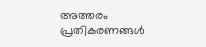അത്തരം പ്രതികരണങ്ങൾ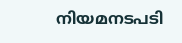നിയമനടപടി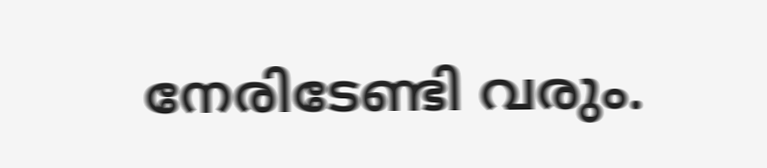നേരിടേണ്ടി വരും.